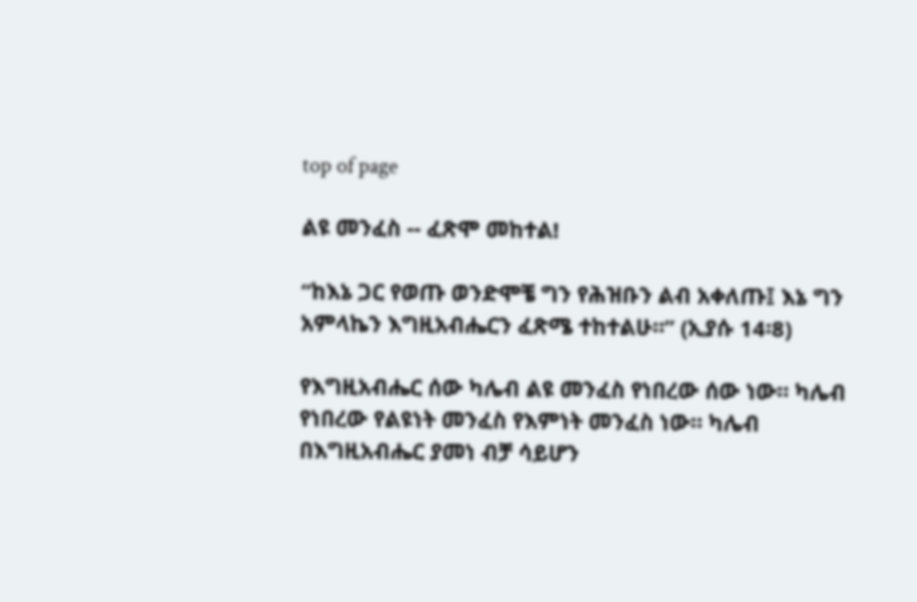top of page

ልዩ መንፈስ -- ፈጽሞ መከተል!

“ከእኔ ጋር የወጡ ወንድሞቼ ግን የሕዝቡን ልብ አቀለጡ፤ እኔ ግን አምላኬን እግዚአብሔርን ፈጽሜ ተከተልሁ።” (ኢያሱ 14፡8)

የእግዚአብሔር ሰው ካሌብ ልዩ መንፈስ የነበረው ሰው ነው። ካሌብ የነበረው የልዩነት መንፈስ የእምነት መንፈስ ነው። ካሌብ በእግዚአብሔር ያመነ ብቻ ሳይሆን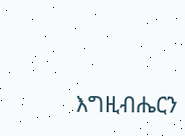እግዚብሔርን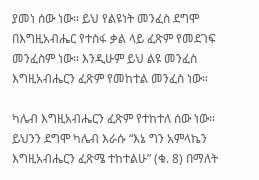ያመነ ሰው ነው። ይህ የልዩነት መንፈስ ደግሞ በእግዚአብሔር የተስፋ ቃል ላይ ፈጽም የመደገፍ መንፈስም ነው። እንዲሁም ይህ ልዩ መንፈስ እግዚአብሔርን ፈጽም የመከተል መንፈስ ነው።

ካሌብ እግዚአብሔርን ፈጽም የተከተለ ሰው ነው። ይህንን ደግሞ ካሌብ እራሱ “እኔ ግን አምላኬን እግዚአብሔርን ፈጽሜ ተከተልሁ” (ቁ. 8) በማለት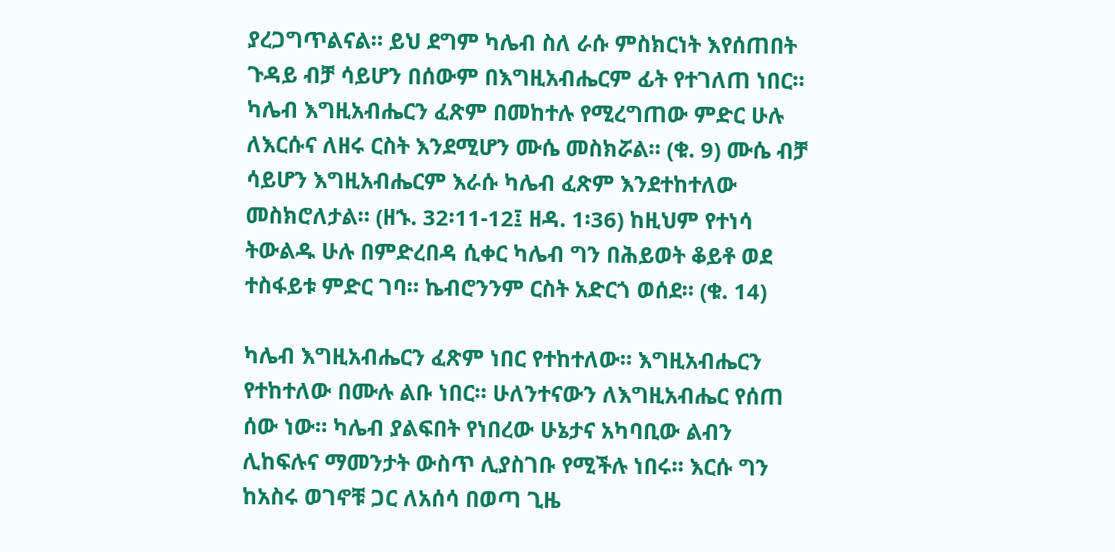ያረጋግጥልናል። ይህ ደግም ካሌብ ስለ ራሱ ምስክርነት እየሰጠበት ጉዳይ ብቻ ሳይሆን በሰውም በእግዚአብሔርም ፊት የተገለጠ ነበር። ካሌብ እግዚአብሔርን ፈጽም በመከተሉ የሚረግጠው ምድር ሁሉ ለእርሱና ለዘሩ ርስት እንደሚሆን ሙሴ መስክሯል። (ቁ. 9) ሙሴ ብቻ ሳይሆን እግዚአብሔርም እራሱ ካሌብ ፈጽም እንደተከተለው መስክሮለታል። (ዘኁ. 32፡11-12፤ ዘዳ. 1፡36) ከዚህም የተነሳ ትውልዱ ሁሉ በምድረበዳ ሲቀር ካሌብ ግን በሕይወት ቆይቶ ወደ ተስፋይቱ ምድር ገባ። ኬብሮንንም ርስት አድርጎ ወሰደ። (ቁ. 14)

ካሌብ እግዚአብሔርን ፈጽም ነበር የተከተለው። እግዚአብሔርን የተከተለው በሙሉ ልቡ ነበር። ሁለንተናውን ለእግዚአብሔር የሰጠ ሰው ነው። ካሌብ ያልፍበት የነበረው ሁኔታና አካባቢው ልብን ሊከፍሉና ማመንታት ውስጥ ሊያስገቡ የሚችሉ ነበሩ። እርሱ ግን ከአስሩ ወገኖቹ ጋር ለአሰሳ በወጣ ጊዜ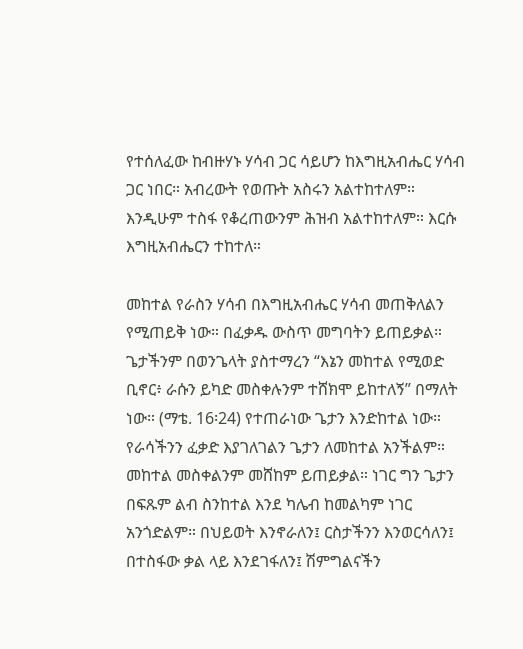የተሰለፈው ከብዙሃኑ ሃሳብ ጋር ሳይሆን ከእግዚአብሔር ሃሳብ ጋር ነበር። አብረውት የወጡት አስሩን አልተከተለም። እንዲሁም ተስፋ የቆረጠውንም ሕዝብ አልተከተለም። እርሱ እግዚአብሔርን ተከተለ።

መከተል የራስን ሃሳብ በእግዚአብሔር ሃሳብ መጠቅለልን የሚጠይቅ ነው። በፈቃዱ ውስጥ መግባትን ይጠይቃል። ጌታችንም በወንጌላት ያስተማረን “እኔን መከተል የሚወድ ቢኖር፥ ራሱን ይካድ መስቀሉንም ተሸክሞ ይከተለኝ” በማለት ነው። (ማቴ. 16፡24) የተጠራነው ጌታን እንድከተል ነው። የራሳችንን ፈቃድ እያገለገልን ጌታን ለመከተል አንችልም። መከተል መስቀልንም መሸከም ይጠይቃል። ነገር ግን ጌታን በፍጹም ልብ ስንከተል እንደ ካሌብ ከመልካም ነገር አንጎድልም። በህይወት እንኖራለን፤ ርስታችንን እንወርሳለን፤ በተስፋው ቃል ላይ እንደገፋለን፤ ሽምግልናችን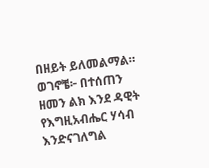በዘይት ይለመልማል። ወገኖቼ፦ በተሰጠን ዘመን ልክ እንደ ዳዊት የእግዚአብሔር ሃሳብ እንድናገለግል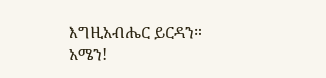እግዚአብሔር ይርዳን። አሜን!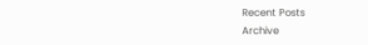Recent Posts
Archive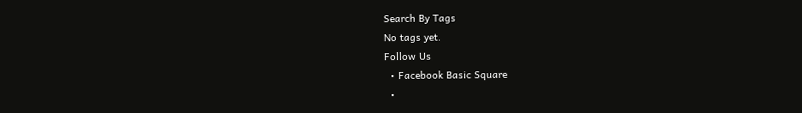Search By Tags
No tags yet.
Follow Us
  • Facebook Basic Square
  •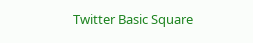Twitter Basic Square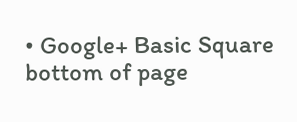• Google+ Basic Square
bottom of page